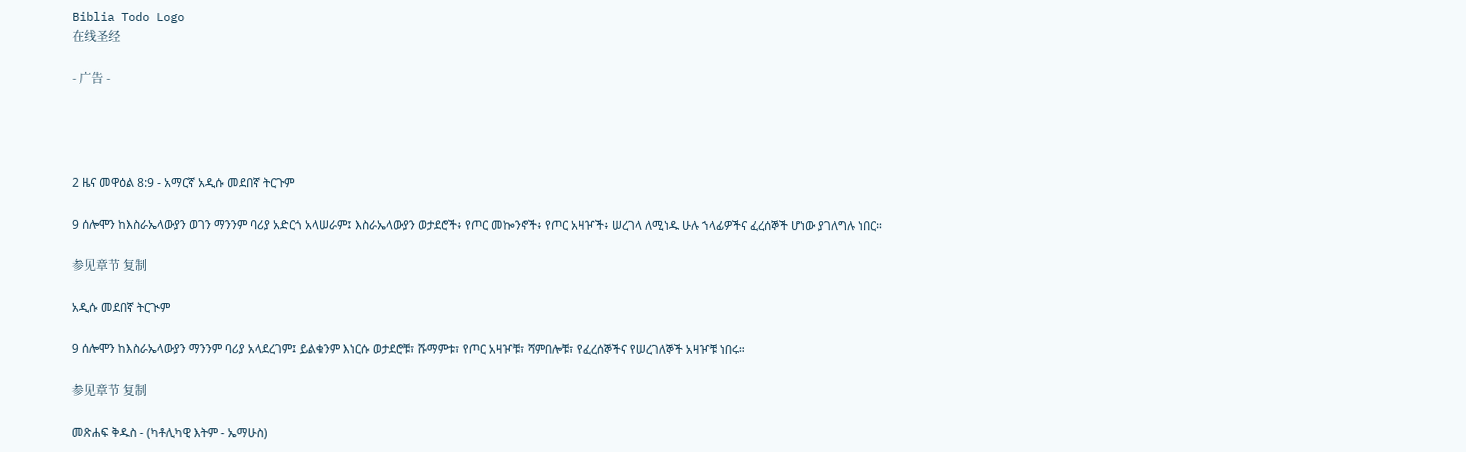Biblia Todo Logo
在线圣经

- 广告 -




2 ዜና መዋዕል 8:9 - አማርኛ አዲሱ መደበኛ ትርጉም

9 ሰሎሞን ከእስራኤላውያን ወገን ማንንም ባሪያ አድርጎ አላሠራም፤ እስራኤላውያን ወታደሮች፥ የጦር መኰንኖች፥ የጦር አዛዦች፥ ሠረገላ ለሚነዱ ሁሉ ኀላፊዎችና ፈረሰኞች ሆነው ያገለግሉ ነበር።

参见章节 复制

አዲሱ መደበኛ ትርጒም

9 ሰሎሞን ከእስራኤላውያን ማንንም ባሪያ አላደረገም፤ ይልቁንም እነርሱ ወታደሮቹ፣ ሹማምቱ፣ የጦር አዛዦቹ፣ ሻምበሎቹ፣ የፈረሰኞችና የሠረገለኞች አዛዦቹ ነበሩ።

参见章节 复制

መጽሐፍ ቅዱስ - (ካቶሊካዊ እትም - ኤማሁስ)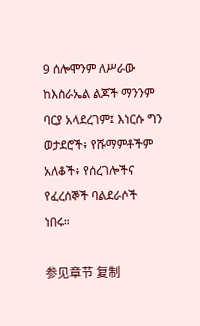9 ሰሎሞንም ለሥራው ከእስራኤል ልጆች ማንንም ባርያ አላደረገም፤ እነርሱ ግን ወታደሮች፥ የሹማምቶችም አለቆች፥ የሰረገሎችና የፈረሰኞች ባልደራሶች ነበሩ።

参见章节 复制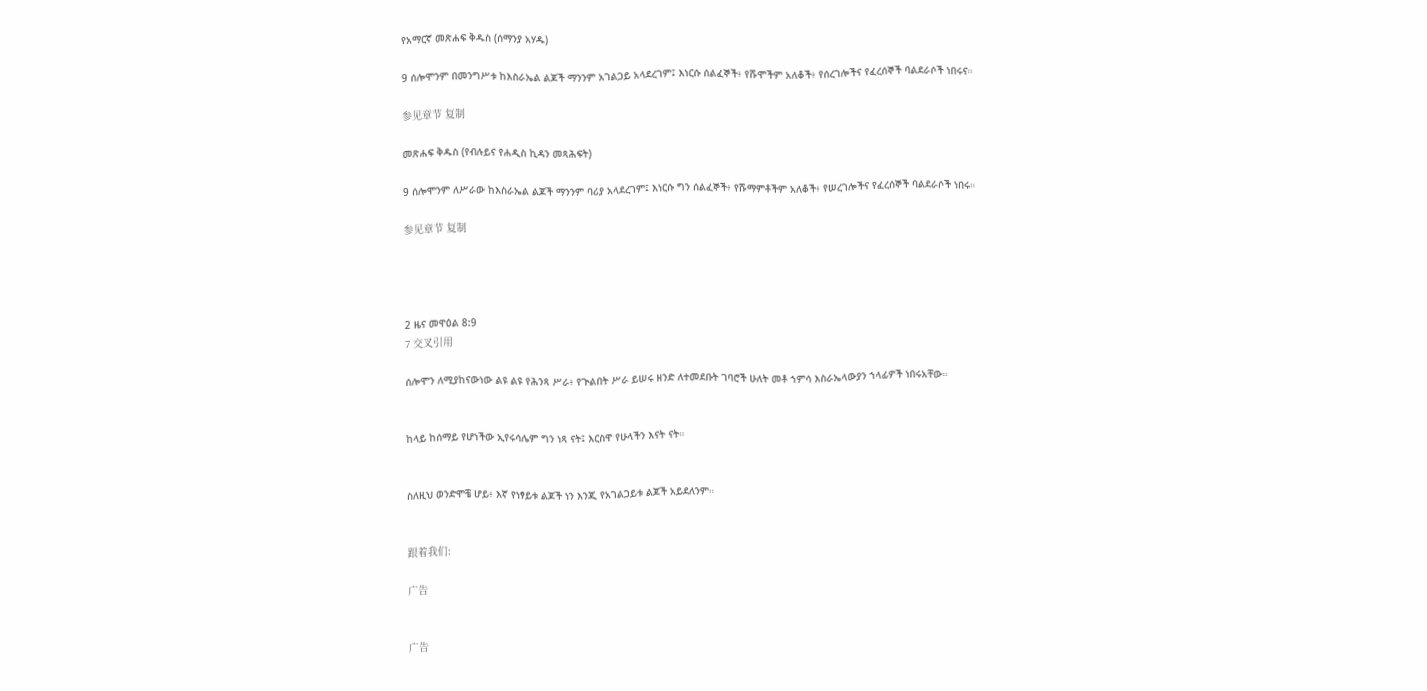የአማርኛ መጽሐፍ ቅዱስ (ሰማንያ አሃዱ)

9 ሰሎሞንም በመንግሥቱ ከእስራኤል ልጆች ማንንም አገልጋይ አላደረገም፤ እነርሱ ሰልፈኞች፥ የሹሞችም አለቆች፥ የሰረገሎችና የፈረሰኞች ባልደራሶች ነበሩና።

参见章节 复制

መጽሐፍ ቅዱስ (የብሉይና የሐዲስ ኪዳን መጻሕፍት)

9 ሰሎሞንም ለሥራው ከእስራኤል ልጆች ማንንም ባሪያ አላደረገም፤ እነርሱ ግን ሰልፈኞች፥ የሹማምቶችም አለቆች፥ የሠረገሎችና የፈረሰኞች ባልደራሶች ነበሩ።

参见章节 复制




2 ዜና መዋዕል 8:9
7 交叉引用

ሰሎሞን ለሚያከናውነው ልዩ ልዩ የሕንጻ ሥራ፥ የጒልበት ሥራ ይሠሩ ዘንድ ለተመደቡት ገባሮች ሁለት መቶ ኀምሳ እስራኤላውያን ኀላፊዎች ነበሩአቸው።


ከላይ ከሰማይ የሆነችው ኢየሩሳሌም ግን ነጻ ናት፤ እርስዋ የሁላችን እናት ናት።


ስለዚህ ወንድሞቼ ሆይ፥ እኛ የነፃይቱ ልጆች ነን እንጂ የአገልጋይቱ ልጆች አይደለንም።


跟着我们:

广告


广告